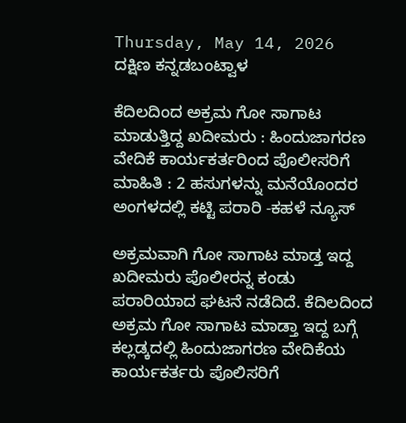Thursday, May 14, 2026
ದಕ್ಷಿಣ ಕನ್ನಡಬಂಟ್ವಾಳ

ಕೆದಿಲದಿಂದ ಅಕ್ರಮ ಗೋ ಸಾಗಾಟ ಮಾಡುತ್ತಿದ್ದ ಖದೀಮರು : ಹಿಂದುಜಾಗರಣ ವೇದಿಕೆ ಕಾರ್ಯಕರ್ತರಿಂದ ಪೊಲೀಸರಿಗೆ ಮಾಹಿತಿ : 2 ಹಸುಗಳನ್ನು ಮನೆಯೊಂದರ ಅಂಗಳದಲ್ಲಿ ಕಟ್ಟಿ ಪರಾರಿ -ಕಹಳೆ ನ್ಯೂಸ್

ಅಕ್ರಮವಾಗಿ ಗೋ ಸಾಗಾಟ ಮಾಡ್ತ ಇದ್ದ ಖದೀಮರು ಪೊಲೀರನ್ನ ಕಂಡು ಪರಾರಿಯಾದ ಘಟನೆ ನಡೆದಿದೆ. ಕೆದಿಲದಿಂದ ಅಕ್ರಮ ಗೋ ಸಾಗಾಟ ಮಾಡ್ತಾ ಇದ್ದ ಬಗ್ಗೆ ಕಲ್ಲಡ್ಕದಲ್ಲಿ ಹಿಂದುಜಾಗರಣ ವೇದಿಕೆಯ ಕಾರ್ಯಕರ್ತರು ಪೊಲಿಸರಿಗೆ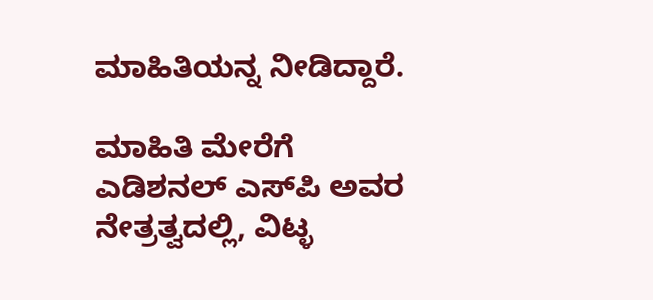ಮಾಹಿತಿಯನ್ನ ನೀಡಿದ್ದಾರೆ.

ಮಾಹಿತಿ ಮೇರೆಗೆ ಎಡಿಶನಲ್ ಎಸ್‌ಪಿ ಅವರ ನೇತ್ರತ್ವದಲ್ಲಿ, ವಿಟ್ಳ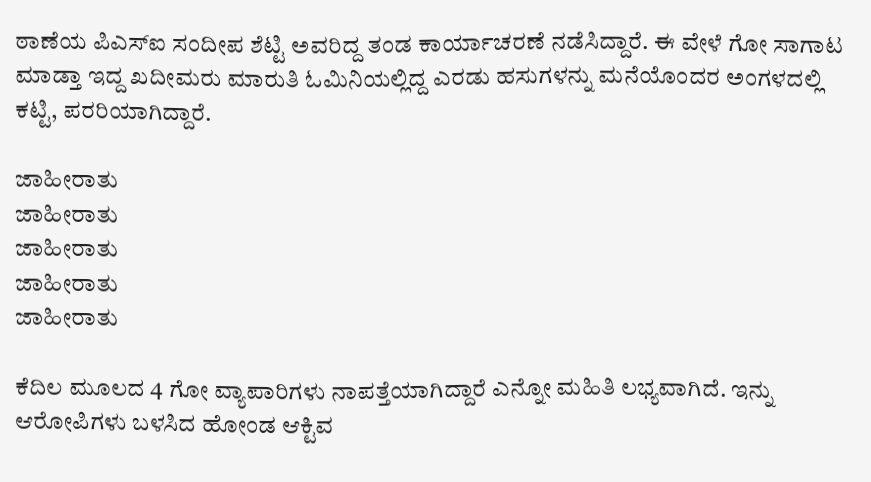ಠಾಣೆಯ ಪಿಎಸ್‌ಐ ಸಂದೀಪ ಶೆಟ್ಟಿ ಅವರಿದ್ದ ತಂಡ ಕಾರ್ಯಾಚರಣೆ ನಡೆಸಿದ್ದಾರೆ. ಈ ವೇಳೆ ಗೋ ಸಾಗಾಟ ಮಾಡ್ತಾ ಇದ್ದ ಖದೀಮರು ಮಾರುತಿ ಓಮಿನಿಯಲ್ಲಿದ್ದ ಎರಡು ಹಸುಗಳನ್ನು ಮನೆಯೊಂದರ ಅಂಗಳದಲ್ಲಿ ಕಟ್ಟಿ, ಪರರಿಯಾಗಿದ್ದಾರೆ.

ಜಾಹೀರಾತು
ಜಾಹೀರಾತು
ಜಾಹೀರಾತು
ಜಾಹೀರಾತು
ಜಾಹೀರಾತು

ಕೆದಿಲ ಮೂಲದ 4 ಗೋ ವ್ಯಾಪಾರಿಗಳು ನಾಪತ್ತೆಯಾಗಿದ್ದಾರೆ ಎನ್ನೋ ಮಹಿತಿ ಲಭ್ಯವಾಗಿದೆ. ಇನ್ನು ಆರೋಪಿಗಳು ಬಳಸಿದ ಹೋಂಡ ಆಕ್ಟಿವ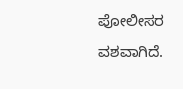ಪೋಲೀಸರ ವಶವಾಗಿದೆ.